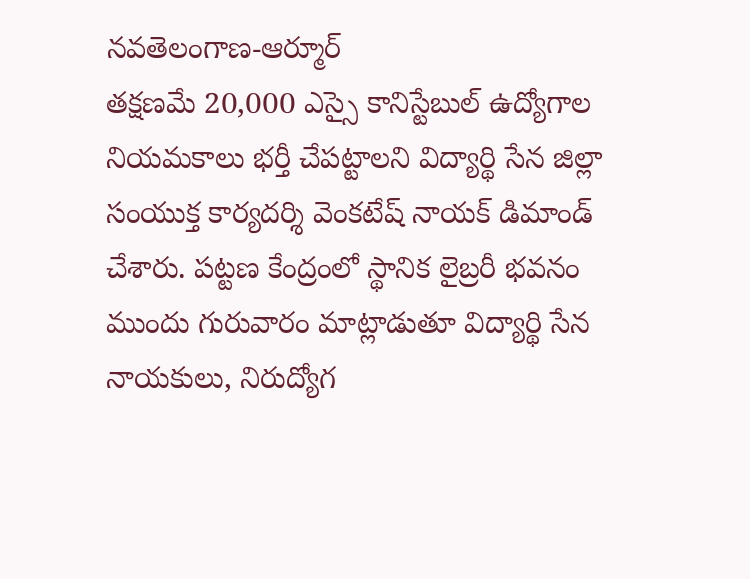నవతెలంగాణ-ఆర్మూర్
తక్షణమే 20,000 ఎస్సై కానిస్టేబుల్ ఉద్యోగాల నియమకాలు భర్తీ చేపట్టాలని విద్యార్థి సేన జిల్లా సంయుక్త కార్యదర్శి వెంకటేష్ నాయక్ డిమాండ్ చేశారు. పట్టణ కేంద్రంలో స్థానిక లైబ్రరీ భవనం ముందు గురువారం మాట్లాడుతూ విద్యార్థి సేన నాయకులు, నిరుద్యోగ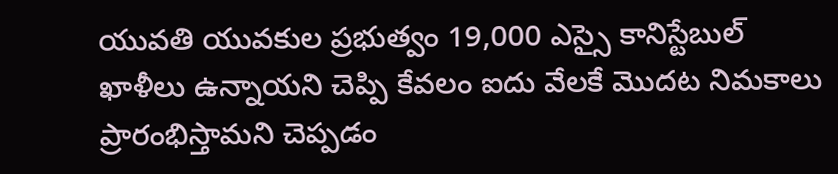యువతి యువకుల ప్రభుత్వం 19,000 ఎస్సై కానిస్టేబుల్ ఖాళీలు ఉన్నాయని చెప్పి కేవలం ఐదు వేలకే మొదట నిమకాలు ప్రారంభిస్తామని చెప్పడం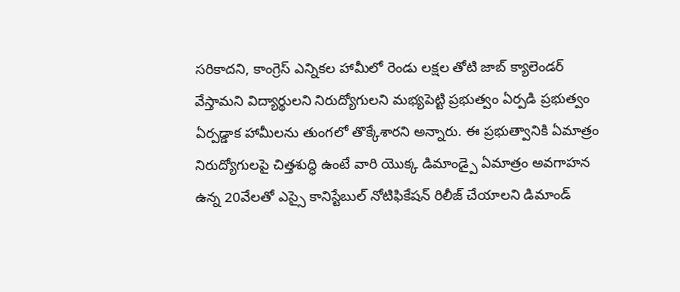సరికాదని, కాంగ్రెస్ ఎన్నికల హామీలో రెండు లక్షల తోటి జాబ్ క్యాలెండర్ వేస్తామని విద్యార్థులని నిరుద్యోగులని మభ్యపెట్టి ప్రభుత్వం ఏర్పడి ప్రభుత్వం ఏర్పడ్డాక హామీలను తుంగలో తొక్కేశారని అన్నారు. ఈ ప్రభుత్వానికి ఏమాత్రం నిరుద్యోగులపై చిత్తశుద్ధి ఉంటే వారి యొక్క డిమాండ్పై ఏమాత్రం అవగాహన ఉన్న 20వేలతో ఎస్సై కానిస్టేబుల్ నోటిఫికేషన్ రిలీజ్ చేయాలని డిమాండ్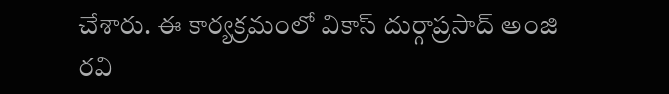చేశారు. ఈ కార్యక్రమంలో వికాస్ దుర్గాప్రసాద్ అంజి రవి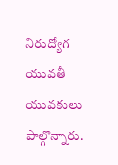నిరుద్యోగ యువతీ యువకులు పాల్గొన్నారు.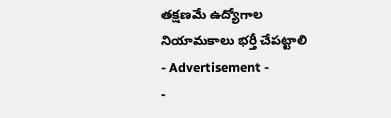తక్షణమే ఉద్యోగాల నియామకాలు భర్తీ చేపట్టాలి
- Advertisement -
-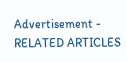Advertisement -
RELATED ARTICLES